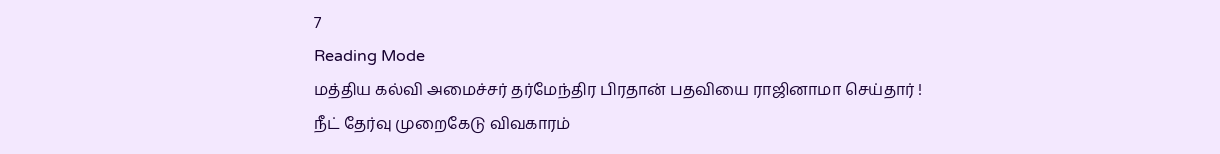7
Reading Mode
மத்திய கல்வி அமைச்சர் தர்மேந்திர பிரதான் பதவியை ராஜினாமா செய்தார் !
நீட் தேர்வு முறைகேடு விவகாரம்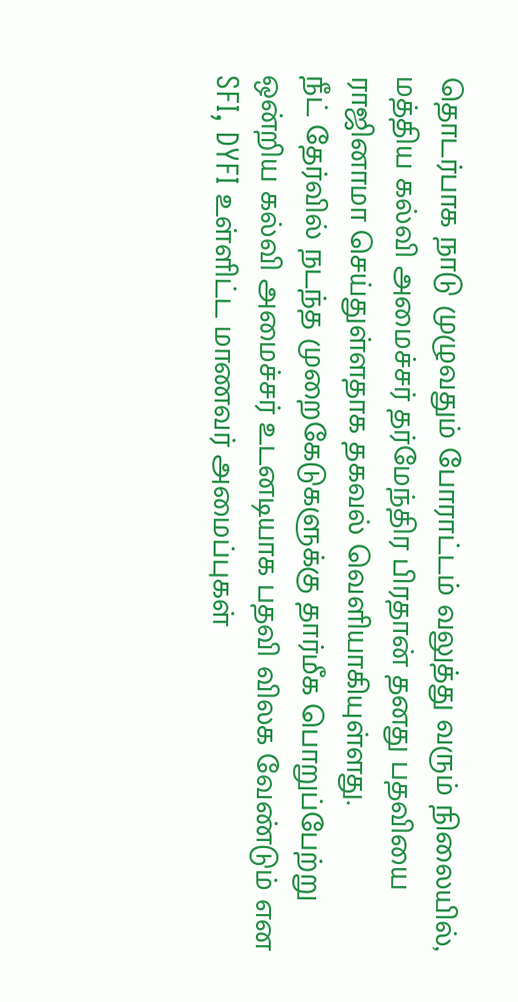தொடர்பாக நாடு முழுவதும் போராட்டம் வலுத்து வரும் நிலையில்,
மத்திய கல்வி அமைச்சர் தர்மேந்திர பிரதான் தனது பதவியை ராஜினாமா செய்துள்ளதாக தகவல் வெளியாகியுள்ளது.
நீட் தேர்வில் நடந்த முறைகேடுகளுக்கு தார்மீக பொறுப்பேற்று ஒன்றிய கல்வி அமைச்சர் உடனடியாக பதவி விலக வேண்டும் என SFI, DYFI உள்ளிட்ட மாணவர் அமைப்புகள்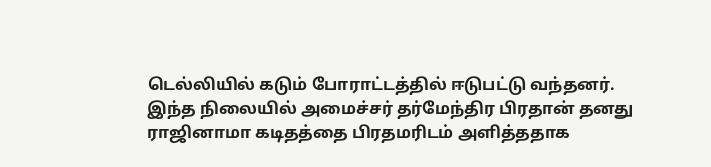டெல்லியில் கடும் போராட்டத்தில் ஈடுபட்டு வந்தனர்.
இந்த நிலையில் அமைச்சர் தர்மேந்திர பிரதான் தனது ராஜினாமா கடிதத்தை பிரதமரிடம் அளித்ததாக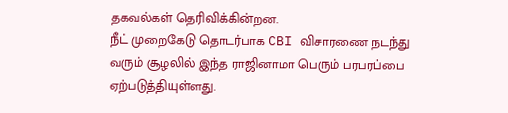தகவல்கள் தெரிவிக்கின்றன.
நீட் முறைகேடு தொடர்பாக CBI விசாரணை நடந்து வரும் சூழலில் இந்த ராஜினாமா பெரும் பரபரப்பை ஏற்படுத்தியுள்ளது.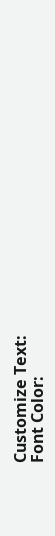Customize Text:
Font Color: